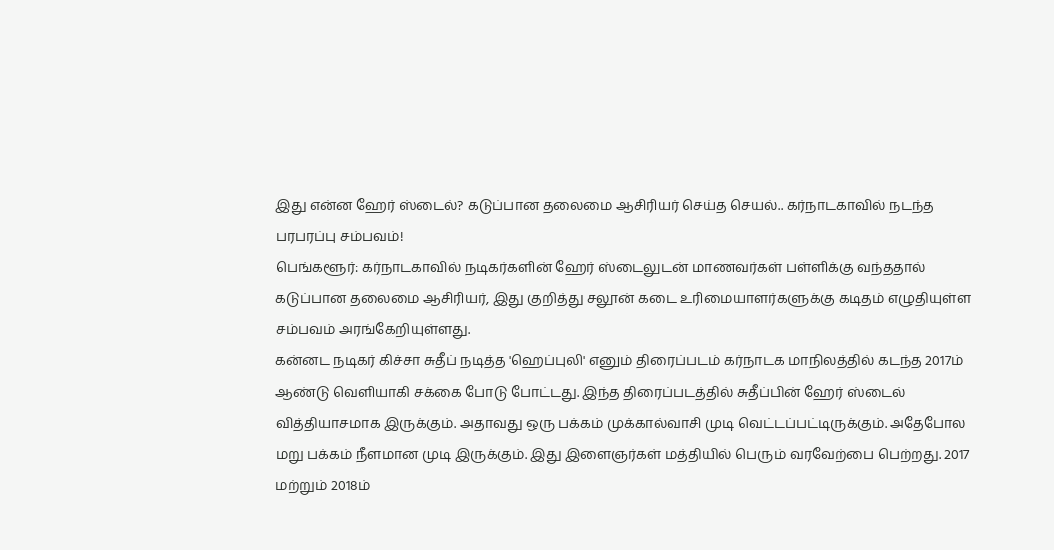இது என்ன ஹேர் ஸ்டைல்? கடுப்பான தலைமை ஆசிரியர் செய்த செயல்.. கர்நாடகாவில் நடந்த பரபரப்பு சம்பவம்!
பெங்களூர்: கர்நாடகாவில் நடிகர்களின் ஹேர் ஸ்டைலுடன் மாணவர்கள் பள்ளிக்கு வந்ததால் கடுப்பான தலைமை ஆசிரியர், இது குறித்து சலூன் கடை உரிமையாளர்களுக்கு கடிதம் எழுதியுள்ள சம்பவம் அரங்கேறியுள்ளது.
கன்னட நடிகர் கிச்சா சுதீப் நடித்த 'ஹெப்புலி' எனும் திரைப்படம் கர்நாடக மாநிலத்தில் கடந்த 2017ம் ஆண்டு வெளியாகி சக்கை போடு போட்டது. இந்த திரைப்படத்தில் சுதீப்பின் ஹேர் ஸ்டைல் வித்தியாசமாக இருக்கும். அதாவது ஒரு பக்கம் முக்கால்வாசி முடி வெட்டப்பட்டிருக்கும். அதேபோல மறு பக்கம் நீளமான முடி இருக்கும். இது இளைஞர்கள் மத்தியில் பெரும் வரவேற்பை பெற்றது. 2017 மற்றும் 2018ம்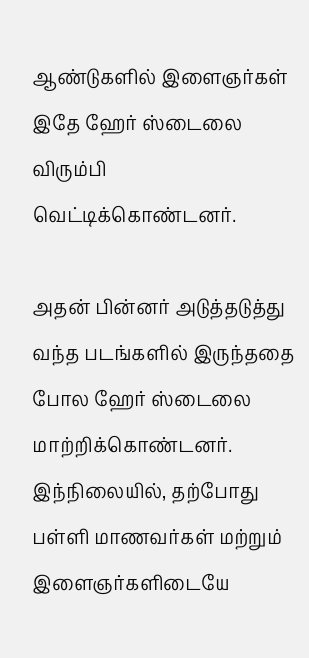ஆண்டுகளில் இளைஞர்கள் இதே ஹேர் ஸ்டைலை விரும்பி வெட்டிக்கொண்டனர்.

அதன் பின்னர் அடுத்தடுத்து வந்த படங்களில் இருந்ததை போல ஹேர் ஸ்டைலை மாற்றிக்கொண்டனர். இந்நிலையில், தற்போது பள்ளி மாணவர்கள் மற்றும் இளைஞர்களிடையே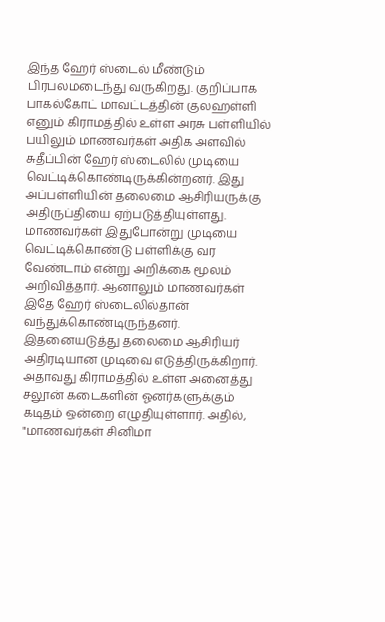இந்த ஹேர் ஸ்டைல் மீண்டும் பிரபலமடைந்து வருகிறது. குறிப்பாக பாகல்கோட் மாவட்டத்தின் குலஹள்ளி எனும் கிராமத்தில் உள்ள அரசு பள்ளியில் பயிலும் மாணவர்கள் அதிக அளவில் சுதீப்பின் ஹேர் ஸ்டைலில் முடியை வெட்டிக்கொண்டிருக்கின்றனர். இது அப்பள்ளியின் தலைமை ஆசிரியருக்கு அதிருப்தியை ஏற்படுத்தியுள்ளது.
மாணவர்கள் இதுபோன்று முடியை வெட்டிக்கொண்டு பள்ளிக்கு வர வேண்டாம் என்று அறிக்கை மூலம் அறிவித்தார். ஆனாலும் மாணவர்கள் இதே ஹேர் ஸ்டைலில்தான் வந்துக்கொண்டிருந்தனர். இதனையடுத்து தலைமை ஆசிரியர் அதிரடியான முடிவை எடுத்திருக்கிறார். அதாவது கிராமத்தில் உள்ள அனைத்து சலூன் கடைகளின் ஓனர்களுக்கும் கடிதம் ஒன்றை எழுதியுள்ளார். அதில்,
"மாணவர்கள் சினிமா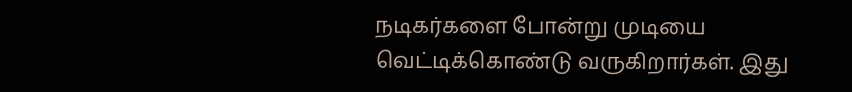நடிகர்களை போன்று முடியை வெட்டிக்கொண்டு வருகிறார்கள். இது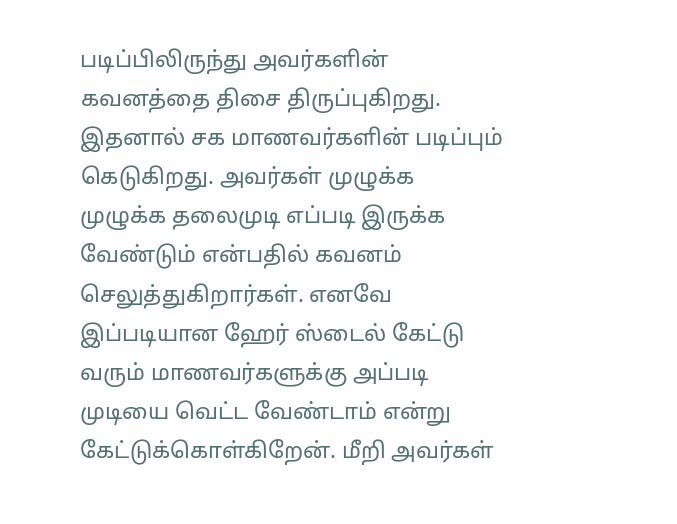படிப்பிலிருந்து அவர்களின் கவனத்தை திசை திருப்புகிறது. இதனால் சக மாணவர்களின் படிப்பும் கெடுகிறது. அவர்கள் முழுக்க முழுக்க தலைமுடி எப்படி இருக்க வேண்டும் என்பதில் கவனம் செலுத்துகிறார்கள். எனவே இப்படியான ஹேர் ஸ்டைல் கேட்டு வரும் மாணவர்களுக்கு அப்படி முடியை வெட்ட வேண்டாம் என்று கேட்டுக்கொள்கிறேன். மீறி அவர்கள்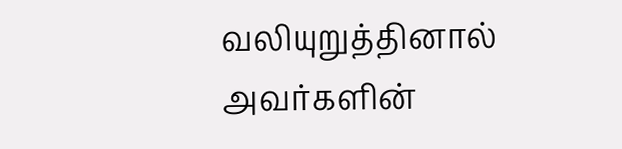வலியுறுத்தினால் அவர்களின்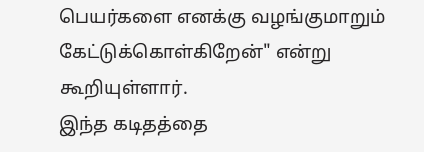பெயர்களை எனக்கு வழங்குமாறும் கேட்டுக்கொள்கிறேன்" என்று கூறியுள்ளார்.
இந்த கடிதத்தை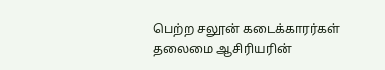பெற்ற சலூன் கடைக்காரர்கள் தலைமை ஆசிரியரின்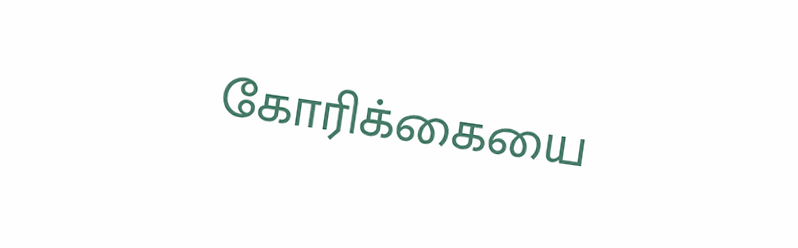கோரிக்கையை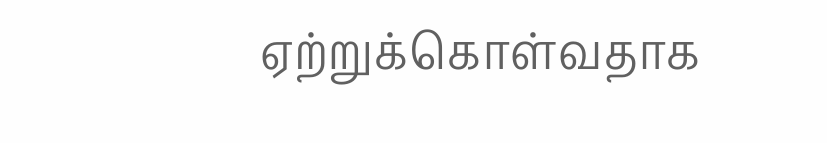ஏற்றுக்கொள்வதாக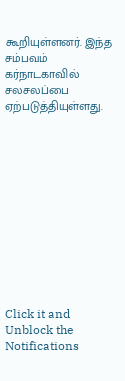கூறியுள்ளனர். இந்த சம்பவம் கர்நாடகாவில் சலசலப்பை ஏற்படுத்தியுள்ளது.












Click it and Unblock the Notifications